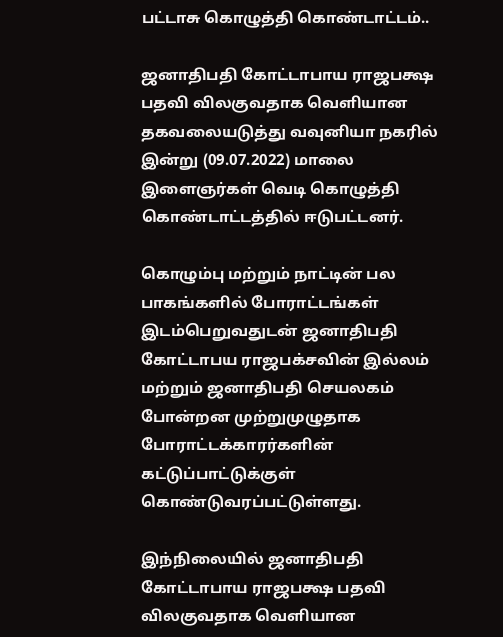பட்டாசு கொழுத்தி கொண்டாட்டம்..

ஜனாதிபதி கோட்டாபாய ராஜபக்ஷ பதவி விலகுவதாக வெளியான தகவலையடுத்து வவுனியா நகரில் இன்று (09.07.2022) மாலை இளைஞர்கள் வெடி கொழுத்தி கொண்டாட்டத்தில் ஈடுபட்டனர்.

கொழும்பு மற்றும் நாட்டின் பல பாகங்களில் போராட்டங்கள் இடம்பெறுவதுடன் ஜனாதிபதி கோட்டாபய ராஜபக்சவின் இல்லம் மற்றும் ஜனாதிபதி செயலகம் போன்றன முற்றுமுழுதாக போராட்டக்காரர்களின் கட்டுப்பாட்டுக்குள் கொண்டுவரப்பட்டுள்ளது.

இந்நிலையில் ஜனாதிபதி கோட்டாபாய ராஜபக்ஷ பதவி விலகுவதாக வெளியான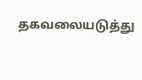தகவலையடுத்து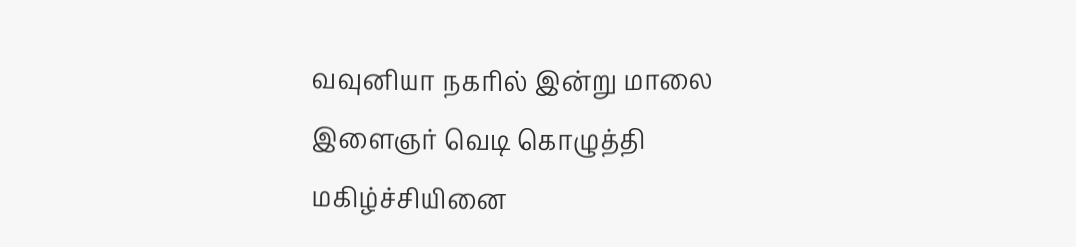வவுனியா நகரில் இன்று மாலை இளைஞர் வெடி கொழுத்தி மகிழ்ச்சியினை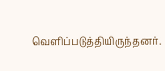வெளிப்படுத்தியிருந்தனர்.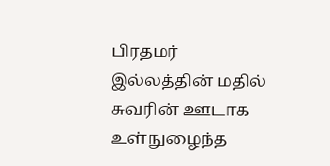பிரதமர் இல்லத்தின் மதில் சுவரின் ஊடாக உள்நுழைந்த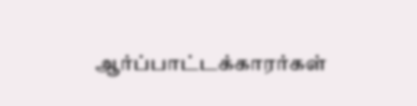ஆர்ப்பாட்டக்காரர்கள்